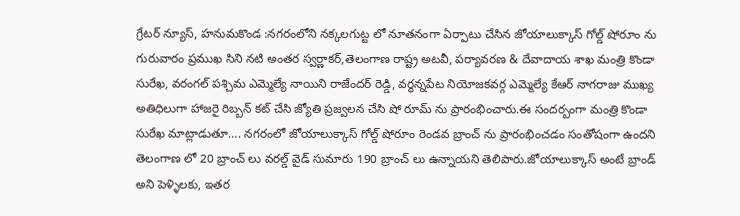గ్రేటర్ న్యూస్, హనుమకొండ :నగరంలోని నక్కలగుట్ట లో నూతనంగా ఏర్పాటు చేసిన జోయాలుక్కాస్ గోల్డ్ షోరూం ను గురువారం ప్రముఖ సిని నటి అంతర స్వర్ణాకర్,తెలంగాణ రాష్ట్ర అటవీ, పర్యావరణ & దేవాదాయ శాఖ మంత్రి కొండా సురేఖ, వరంగల్ పశ్చిమ ఎమ్మెల్యే నాయిని రాజేందర్ రెడ్డి, వర్ధన్నపేట నియోజకవర్గ ఎమ్మెల్యే కేఆర్ నాగరాజు ముఖ్య అతిధిలుగా హాజరై రిబ్బన్ కట్ చేసి జ్యోతి ప్రజ్వలన చేసి షో రూమ్ ను ప్రారంభించారు.ఈ సందర్బంగా మంత్రి కొండా సురేఖ మాట్లాడుతూ…. నగరంలో జోయాలుక్కాస్ గోల్డ్ షోరూం రెండవ బ్రాంచ్ ను ప్రారంభించడం సంతోషంగా ఉందని తెలంగాణ లో 20 బ్రాంచ్ లు వరల్డ్ వైడ్ సుమారు 190 బ్రాంచ్ లు ఉన్నాయని తెలిపారు.జోయాలుక్కాస్ అంటే బ్రాండ్ అని పెళ్ళిలకు, ఇతర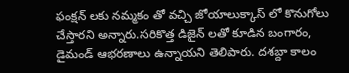ఫంక్షన్ లకు నమ్మకం తో వచ్చి జోయాలుక్కాస్ లో కొనుగోలు చేస్తారని అన్నారు.సరికొత్త డిజైన్ లతో కూడిన బంగారం, డైమండ్ ఆభరణాలు ఉన్నాయని తెలిపారు. దశబ్దా కాలం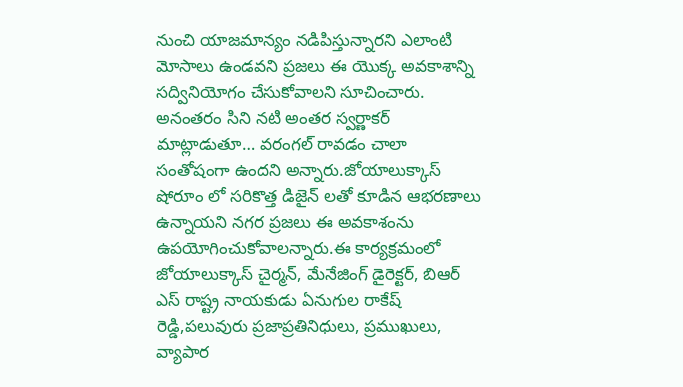నుంచి యాజమాన్యం నడిపిస్తున్నారని ఎలాంటి మోసాలు ఉండవని ప్రజలు ఈ యొక్క అవకాశాన్ని సద్వినియోగం చేసుకోవాలని సూచించారు. అనంతరం సిని నటి అంతర స్వర్ణాకర్ మాట్లాడుతూ… వరంగల్ రావడం చాలా సంతోషంగా ఉందని అన్నారు.జోయాలుక్కాస్ షోరూం లో సరికొత్త డిజైన్ లతో కూడిన ఆభరణాలు ఉన్నాయని నగర ప్రజలు ఈ అవకాశంను ఉపయోగించుకోవాలన్నారు.ఈ కార్యక్రమంలో జోయాలుక్కాస్ చైర్మన్, మేనేజింగ్ డైరెక్టర్, బిఆర్ ఎస్ రాష్ట్ర నాయకుడు ఏనుగుల రాకేష్ రెడ్డి,పలువురు ప్రజాప్రతినిధులు, ప్రముఖులు, వ్యాపార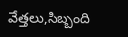వేత్తలు,సిబ్బంది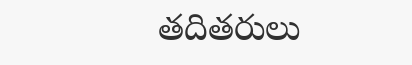తదితరులు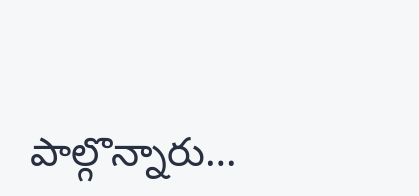పాల్గొన్నారు…